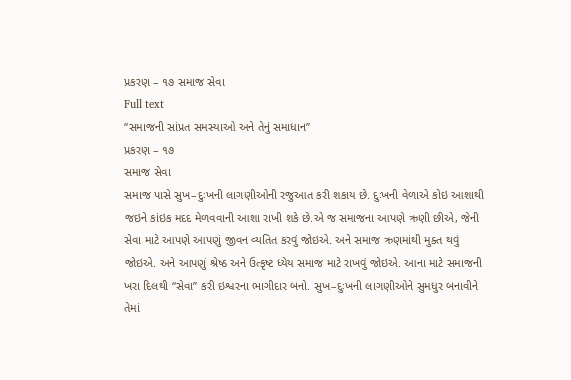પ્રકરણ – ૧૭ સમાજ સેવા
Full text
“સમાજની સાંપ્રત સમસ્યાઓ અને તેનું સમાધાન”
પ્રકરણ – ૧૭
સમાજ સેવા
સમાજ પાસે સુખ–દુઃખની લાગણીઓની રજુઆત કરી શકાય છે. દુઃખની વેળાએ કોઇ આશાથી જઇને કાંઇક મદદ મેળવવાની આશા રાખી શકે છે.એ જ સમાજના આપણે ઋણી છીએ, જેની સેવા માટે આપણે આપણું જીવન વ્યતિત કરવું જોઇએ. અને સમાજ ઋણમાંથી મુક્ત થવું જોઇએ. અને આપણું શ્રેષ્ઠ અને ઉત્કૃષ્ટ ધ્યેય સમાજ માટે રાખવું જોઇએ. આના માટે સમાજની ખરા દિલથી “સેવા” કરી ઇશ્વરના ભાગીદાર બનો. સુખ–દુઃખની લાગણીઓને સુમધુર બનાવીને તેમાં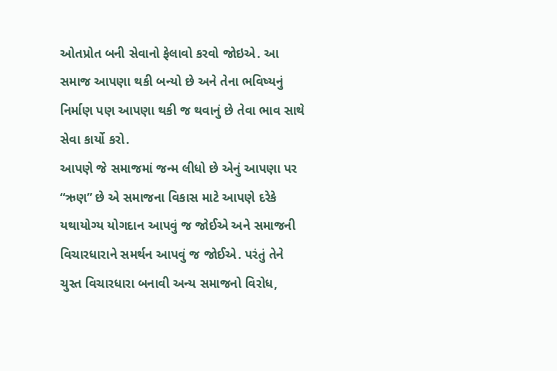ઓતપ્રોત બની સેવાનો ફેલાવો કરવો જોઇએ. આ સમાજ આપણા થકી બન્યો છે અને તેના ભવિષ્યનું નિર્માણ પણ આપણા થકી જ થવાનું છે તેવા ભાવ સાથે સેવા કાર્યો કરો.
આપણે જે સમાજમાં જન્મ લીધો છે એનું આપણા પર “ઋણ” છે એ સમાજના વિકાસ માટે આપણે દરેકે યથાયોગ્ય યોગદાન આપવું જ જોઈએ અને સમાજની વિચારધારાને સમર્થન આપવું જ જોઈએ. પરંતું તેને ચુસ્ત વિચારધારા બનાવી અન્ય સમાજનો વિરોધ,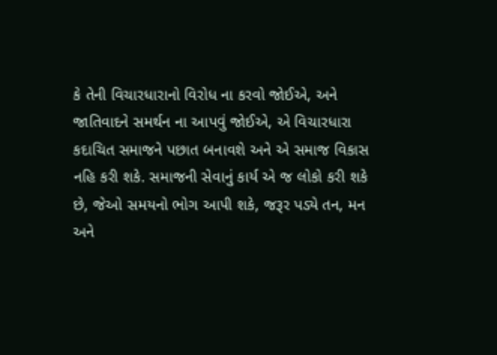કે તેની વિચારધારાનો વિરોધ ના કરવો જોઈએ, અને જાતિવાદને સમર્થન ના આપવું જોઈએ, એ વિચારધારા કદાચિત સમાજને પછાત બનાવશે અને એ સમાજ વિકાસ નહિ કરી શકે. સમાજની સેવાનું કાર્ય એ જ લોકો કરી શકે છે, જેઓ સમયનો ભોગ આપી શકે, જરૂર પડ્યે તન, મન અને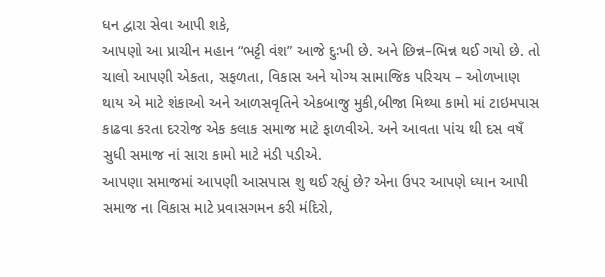ધન દ્વારા સેવા આપી શકે,
આપણો આ પ્રાચીન મહાન “ભટ્ટી વંશ” આજે દુઃખી છે. અને છિન્ન–ભિન્ન થઈ ગયો છે. તો ચાલો આપણી એકતા, સફળતા, વિકાસ અને યોગ્ય સામાજિક પરિચય – ઓળખાણ થાય એ માટે શંકાઓ અને આળસવૃતિને એકબાજુ મુકી,બીજા મિથ્યા કામો માં ટાઇમપાસ કાઢવા કરતા દરરોજ એક કલાક સમાજ માટે ફાળવીએ. અને આવતા પાંચ થી દસ વષઁ સુધી સમાજ નાં સારા કામો માટે મંડી પડીએ.
આપણા સમાજમાં આપણી આસપાસ શુ થઈ રહ્યું છે? એના ઉપર આપણે ધ્યાન આપી સમાજ ના વિકાસ માટે પ્રવાસગમન કરી મંદિરો,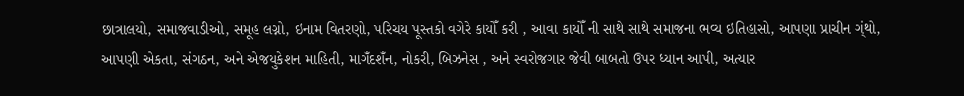છાત્રાલયો, સમાજવાડીઓ, સમૂહ લગ્નો, ઇનામ વિતરણો, પરિચય પૂસ્તકો વગેરે કાયોઁ કરી , આવા કાયોઁ ની સાથે સાથે સમાજના ભવ્ય ઇતિહાસો, આપણા પ્રાચીન ગ્ંથો, આપણી એકતા, સંગઠન, અને એજયુકેશન માહિતી, માગઁદશઁન, નોકરી, બિઝનેસ , અને સ્વરોજગાર જેવી બાબતો ઉપર ધ્યાન આપી, અત્યાર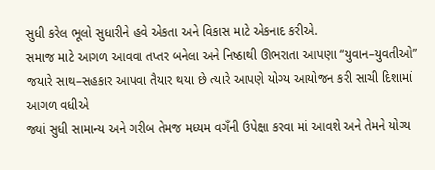સુધી કરેલ ભૂલો સુધારીને હવે એકતા અને વિકાસ માટે એકનાદ કરીએ.
સમાજ માટે આગળ આવવા તપ્તર બનેલા અને નિષ્ઠાથી ઊભરાતા આપણા “યુવાન–યુવતીઓ” જયારે સાથ–સહકાર આપવા તૈયાર થયા છે ત્યારે આપણે યોગ્ય આયોજન કરી સાચી દિશામાં આગળ વધીએ
જ્યાં સુધી સામાન્ય અને ગરીબ તેમજ મધ્યમ વગઁની ઉપેક્ષા કરવા માં આવશે અને તેમને યોગ્ય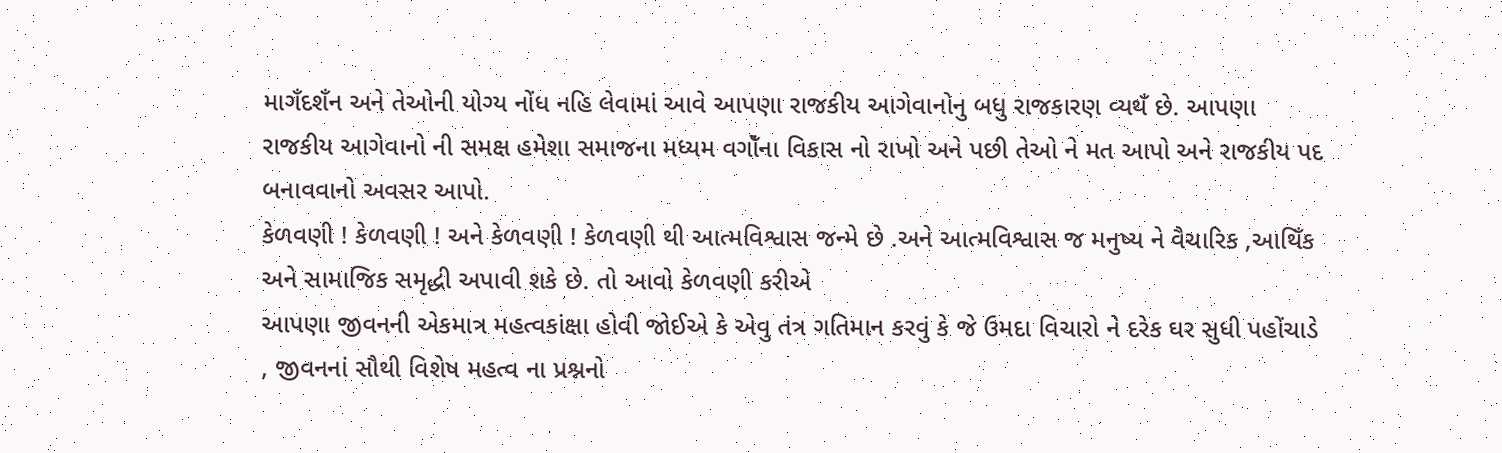માગઁદશઁન અને તેઓની યોગ્ય નોંધ નહિ લેવામાં આવે આપણા રાજકીય આગેવાનોનુ બધુ રાજકારણ વ્યથઁ છે. આપણા રાજકીય આગેવાનો ની સમક્ષ હમેશા સમાજના મધ્યમ વગોઁના વિકાસ નો રાખો અને પછી તેઓ ને મત આપો અને રાજકીય પદ બનાવવાનો અવસર આપો.
કેળવણી ! કેળવણી ! અને કેળવણી ! કેળવણી થી આત્મવિશ્વાસ જન્મે છે .અને આત્મવિશ્વાસ જ મનુષ્ય ને વૈચારિક ,આથિઁક અને સામાજિક સમૃદ્ધી અપાવી શકે છે. તો આવો કેળવણી કરીએ
આપણા જીવનની એકમાત્ર મહત્વકાંક્ષા હોવી જોઈએ કે એવુ તંત્ર ગતિમાન કરવું કે જે ઉમદા વિચારો ને દરેક ઘર સુધી પહોંચાડે , જીવનનાં સૌથી વિશેષ મહત્વ ના પ્રશ્નનો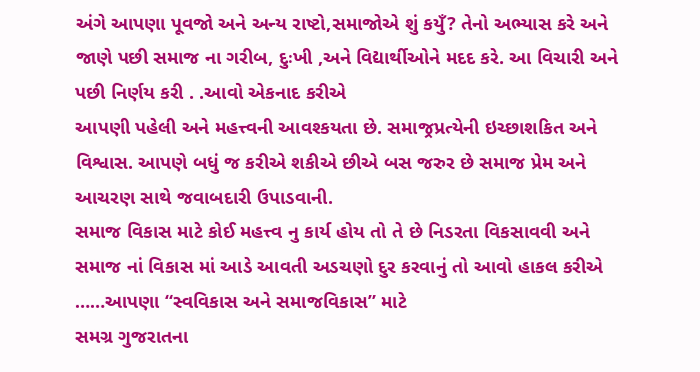અંગે આપણા પૂવજો અને અન્ય રાષ્ટો,સમાજોએ શું કયુઁ? તેનો અભ્યાસ કરે અને જાણે પછી સમાજ ના ગરીબ, દુઃખી ,અને વિદ્યાર્થીઓને મદદ કરે. આ વિચારી અને પછી નિર્ણય કરી . .આવો એકનાદ કરીએ
આપણી પહેલી અને મહત્ત્વની આવશ્કયતા છે. સમાજ્રપ્રત્યેની ઇચ્છાશકિત અને વિશ્વાસ. આપણે બધું જ કરીએ શકીએ છીએ બસ જરુર છે સમાજ પ્રેમ અને આચરણ સાથે જવાબદારી ઉપાડવાની.
સમાજ વિકાસ માટે કોઈ મહત્ત્વ નુ કાર્ય હોય તો તે છે નિડરતા વિકસાવવી અને સમાજ નાં વિકાસ માં આડે આવતી અડચણો દુર કરવાનું તો આવો હાકલ કરીએ ……આપણા “સ્વવિકાસ અને સમાજવિકાસ” માટે
સમગ્ર ગુજરાતના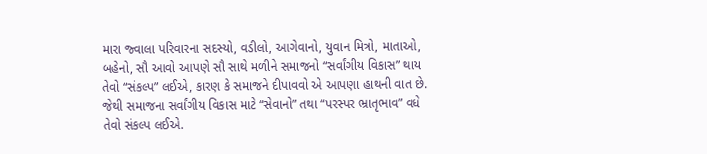મારા જ્વાલા પરિવારના સદસ્યો, વડીલો, આગેવાનો, યુવાન મિત્રો, માતાઓ, બહેનો, સૌ આવો આપણે સૌ સાથે મળીને સમાજનો “સર્વાંગીય વિકાસ” થાય તેવો “સંકલ્પ” લઈએ, કારણ કે સમાજને દીપાવવો એ આપણા હાથની વાત છે. જેથી સમાજના સર્વાંગીય વિકાસ માટે “સેવાનો” તથા “પરસ્પર ભ્રાતૃભાવ” વધે તેવો સંકલ્પ લઈએ.